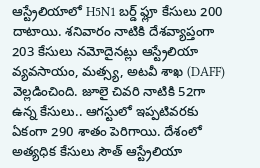ఆస్ట్రేలియాలో H5N1 బర్డ్ ఫ్లూ కేసులు 200 దాటాయి. శనివారం నాటికి దేశవ్యాప్తంగా 203 కేసులు నమోదైనట్లు ఆస్ట్రేలియా వ్యవసాయం, మత్స్య, అటవీ శాఖ (DAFF) వెల్లడించింది. జూలై చివరి నాటికి 52గా ఉన్న కేసులు.. ఆగస్టులో ఇప్పటివరకు ఏకంగా 290 శాతం పెరిగాయి. దేశంలో అత్యధిక కేసులు సౌత్ ఆస్ట్రేలియా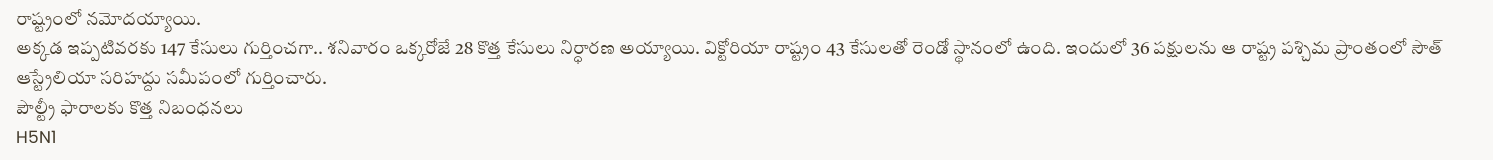రాష్ట్రంలో నమోదయ్యాయి.
అక్కడ ఇప్పటివరకు 147 కేసులు గుర్తించగా.. శనివారం ఒక్కరోజే 28 కొత్త కేసులు నిర్ధారణ అయ్యాయి. విక్టోరియా రాష్ట్రం 43 కేసులతో రెండో స్థానంలో ఉంది. ఇందులో 36 పక్షులను ఆ రాష్ట్ర పశ్చిమ ప్రాంతంలో సౌత్ ఆస్ట్రేలియా సరిహద్దు సమీపంలో గుర్తించారు.
పౌల్ట్రీ ఫారాలకు కొత్త నిబంధనలు
H5N1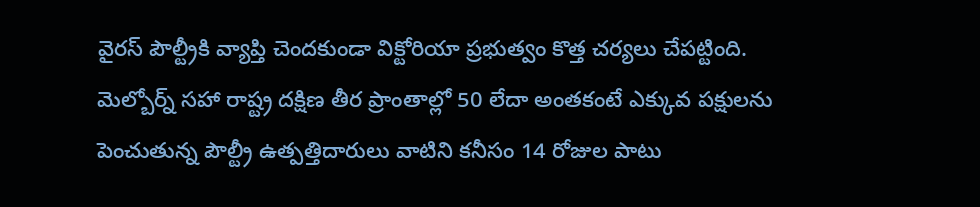వైరస్ పౌల్ట్రీకి వ్యాప్తి చెందకుండా విక్టోరియా ప్రభుత్వం కొత్త చర్యలు చేపట్టింది. మెల్బోర్న్ సహా రాష్ట్ర దక్షిణ తీర ప్రాంతాల్లో 50 లేదా అంతకంటే ఎక్కువ పక్షులను పెంచుతున్న పౌల్ట్రీ ఉత్పత్తిదారులు వాటిని కనీసం 14 రోజుల పాటు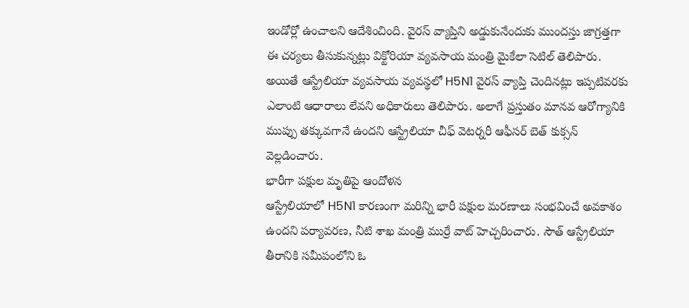ఇండోర్లో ఉంచాలని ఆదేశించింది. వైరస్ వ్యాప్తిని అడ్డుకునేందుకు ముందస్తు జాగ్రత్తగా ఈ చర్యలు తీసుకున్నట్లు విక్టోరియా వ్యవసాయ మంత్రి మైకేలా సెటిల్ తెలిపారు.
అయితే ఆస్ట్రేలియా వ్యవసాయ వ్యవస్థలో H5N1 వైరస్ వ్యాప్తి చెందినట్లు ఇప్పటివరకు ఎలాంటి ఆధారాలు లేవని అధికారులు తెలిపారు. అలాగే ప్రస్తుతం మానవ ఆరోగ్యానికి ముప్పు తక్కువగానే ఉందని ఆస్ట్రేలియా చీఫ్ వెటర్నరీ ఆఫీసర్ బెత్ కుక్సన్ వెల్లడించారు.
భారీగా పక్షుల మృతిపై ఆందోళన
ఆస్ట్రేలియాలో H5N1 కారణంగా మరిన్ని భారీ పక్షుల మరణాలు సంభవించే అవకాశం ఉందని పర్యావరణ, నీటి శాఖ మంత్రి ముర్రే వాట్ హెచ్చరించారు. సౌత్ ఆస్ట్రేలియా తీరానికి సమీపంలోని ఓ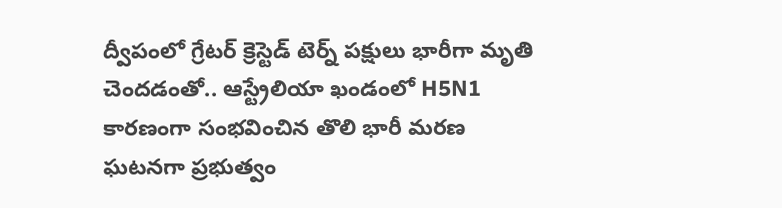ద్వీపంలో గ్రేటర్ క్రెస్టెడ్ టెర్న్ పక్షులు భారీగా మృతి చెందడంతో.. ఆస్ట్రేలియా ఖండంలో H5N1 కారణంగా సంభవించిన తొలి భారీ మరణ ఘటనగా ప్రభుత్వం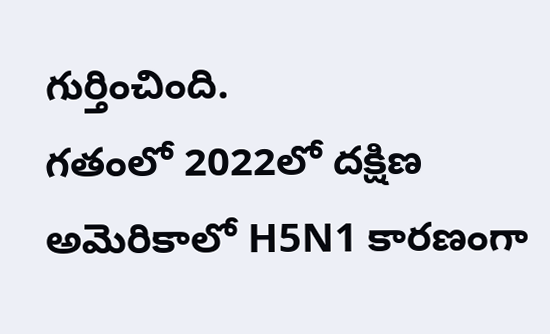గుర్తించింది.
గతంలో 2022లో దక్షిణ అమెరికాలో H5N1 కారణంగా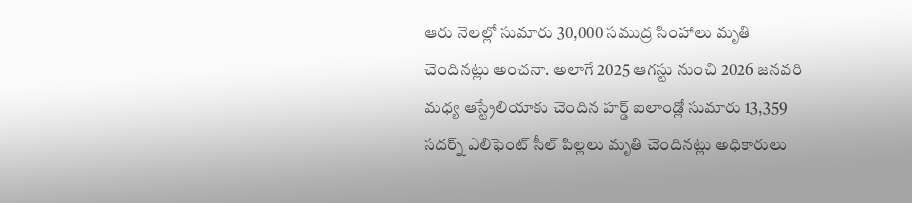ఆరు నెలల్లో సుమారు 30,000 సముద్ర సింహాలు మృతి చెందినట్లు అంచనా. అలాగే 2025 ఆగస్టు నుంచి 2026 జనవరి మధ్య ఆస్ట్రేలియాకు చెందిన హర్డ్ ఐలాండ్లో సుమారు 13,359 సదర్న్ ఎలిఫెంట్ సీల్ పిల్లలు మృతి చెందినట్లు అధికారులు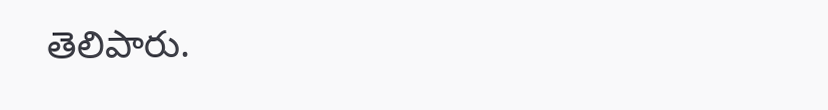తెలిపారు.